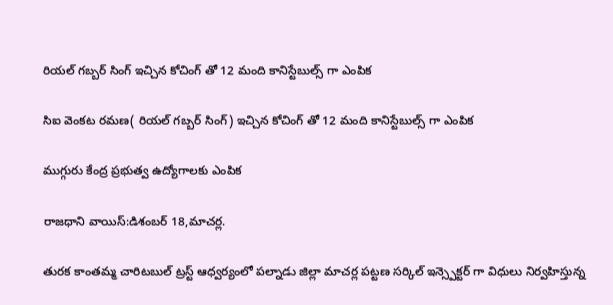రియల్ గబ్బర్ సింగ్ ఇచ్చిన కోచింగ్ తో 12 మంది కానిస్టేబుల్స్ గా ఎంపిక

సిఐ వెంకట రమణ( రియల్ గబ్బర్ సింగ్) ఇచ్చిన కోచింగ్ తో 12 మంది కానిస్టేబుల్స్ గా ఎంపిక

ముగ్గురు కేంద్ర ప్రభుత్వ ఉద్యోగాలకు ఎంపిక

రాజధాని వాయిస్:డిశంబర్ 18,మాచర్ల.

తురక కాంతమ్మ చారిటబుల్ ట్రస్ట్ ఆధ్వర్యంలో పల్నాడు జిల్లా మాచర్ల పట్టణ సర్కిల్ ఇన్స్పెక్టర్ గా విధులు నిర్వహిస్తున్న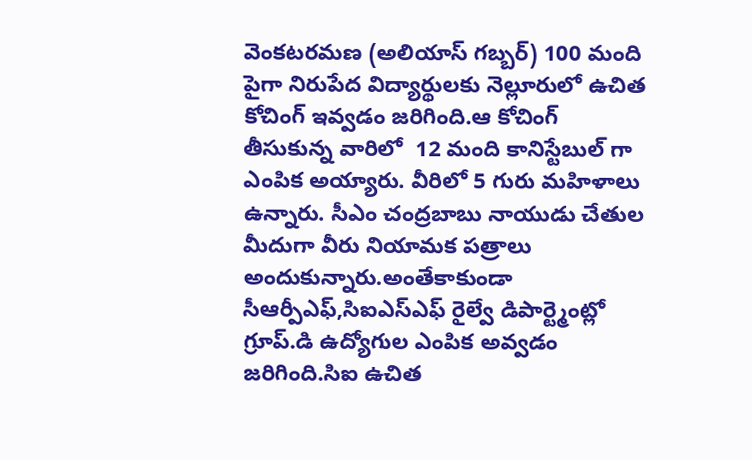వెంకటరమణ (అలియాస్ గబ్బర్) 100 మంది పైగా నిరుపేద విద్యార్థులకు నెల్లూరులో ఉచిత కోచింగ్ ఇవ్వడం జరిగింది.ఆ కోచింగ్ తీసుకున్న వారిలో  12 మంది కానిస్టేబుల్ గా ఎంపిక అయ్యారు. వీరిలో 5 గురు మహిళాలు ఉన్నారు. సీఎం చంద్రబాబు నాయుడు చేతుల మీదుగా వీరు నియామక పత్రాలు అందుకున్నారు.అంతేకాకుండా సీఆర్పీఎఫ్,సిఐఎస్ఎఫ్ రైల్వే డిపార్ట్మెంట్లో గ్రూప్.డి ఉద్యోగుల ఎంపిక అవ్వడం జరిగింది.సిఐ ఉచిత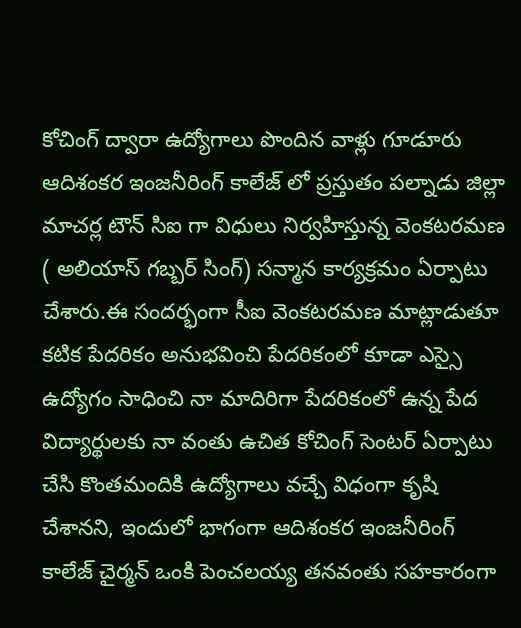కోచింగ్ ద్వారా ఉద్యోగాలు పొందిన వాళ్లు గూడూరు ఆదిశంకర ఇంజనీరింగ్ కాలేజ్ లో ప్రస్తుతం పల్నాడు జిల్లా మాచర్ల టౌన్ సిఐ గా విధులు నిర్వహిస్తున్న వెంకటరమణ ( అలియాస్ గబ్బర్ సింగ్) సన్మాన కార్యక్రమం ఏర్పాటు చేశారు.ఈ సందర్భంగా సీఐ వెంకటరమణ మాట్లాడుతూ కటిక పేదరికం అనుభవించి పేదరికంలో కూడా ఎస్సై ఉద్యోగం సాధించి నా మాదిరిగా పేదరికంలో ఉన్న పేద విద్యార్థులకు నా వంతు ఉచిత కోచింగ్ సెంటర్ ఏర్పాటు చేసి కొంతమందికి ఉద్యోగాలు వచ్చే విధంగా కృషి చేశానని, ఇందులో భాగంగా ఆదిశంకర ఇంజనీరింగ్ కాలేజ్ చైర్మన్ ఒంకి పెంచలయ్య తనవంతు సహకారంగా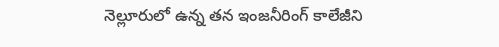నెల్లూరులో ఉన్న తన ఇంజనీరింగ్ కాలేజీని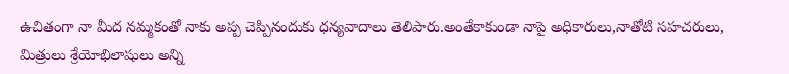ఉచితంగా నా మీద నమ్మకంతో నాకు అప్ప చెప్పినందుకు ధన్యవాదాలు తెలిపారు.అంతేకాకుండా నాపై అధికారులు,నాతోటి సహచరులు, మిత్రులు శ్రేయోభిలాషులు అన్ని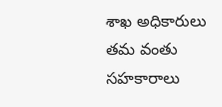శాఖ అధికారులు తమ వంతు సహకారాలు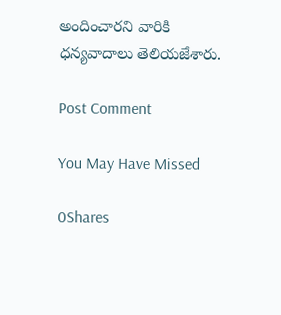అందించారని వారికి ధన్యవాదాలు తెలియజేశారు.

Post Comment

You May Have Missed

0Shares